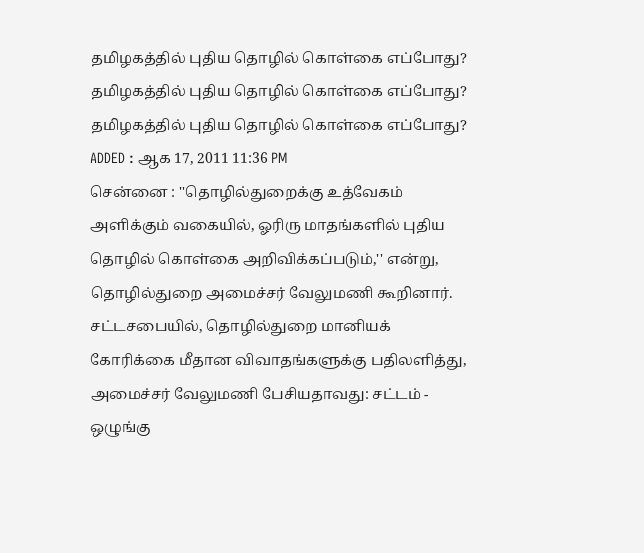தமிழகத்தில் புதிய தொழில் கொள்கை எப்போது?
தமிழகத்தில் புதிய தொழில் கொள்கை எப்போது?
தமிழகத்தில் புதிய தொழில் கொள்கை எப்போது?
ADDED : ஆக 17, 2011 11:36 PM
சென்னை : ''தொழில்துறைக்கு உத்வேகம் அளிக்கும் வகையில், ஓரிரு மாதங்களில் புதிய தொழில் கொள்கை அறிவிக்கப்படும்,'' என்று, தொழில்துறை அமைச்சர் வேலுமணி கூறினார்.
சட்டசபையில், தொழில்துறை மானியக் கோரிக்கை மீதான விவாதங்களுக்கு பதிலளித்து, அமைச்சர் வேலுமணி பேசியதாவது: சட்டம் - ஒழுங்கு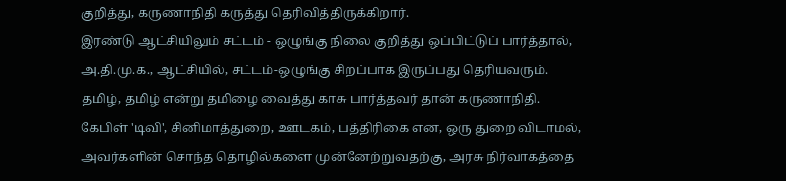குறித்து, கருணாநிதி கருத்து தெரிவித்திருக்கிறார்.
இரண்டு ஆட்சியிலும் சட்டம் - ஒழுங்கு நிலை குறித்து ஒப்பிட்டுப் பார்த்தால், அ.தி.மு.க., ஆட்சியில், சட்டம்-ஒழுங்கு சிறப்பாக இருப்பது தெரியவரும். தமிழ், தமிழ் என்று தமிழை வைத்து காசு பார்த்தவர் தான் கருணாநிதி. கேபிள் 'டிவி', சினிமாத்துறை, ஊடகம், பத்திரிகை என, ஒரு துறை விடாமல், அவர்களின் சொந்த தொழில்களை முன்னேற்றுவதற்கு, அரசு நிர்வாகத்தை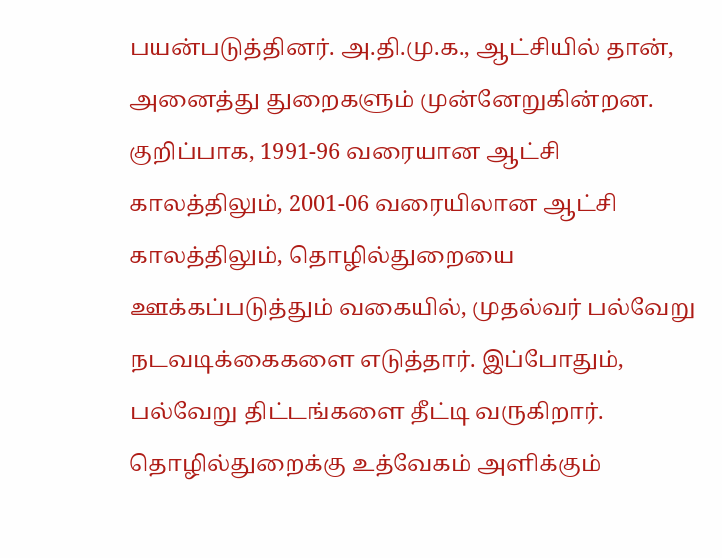பயன்படுத்தினர். அ.தி.மு.க., ஆட்சியில் தான், அனைத்து துறைகளும் முன்னேறுகின்றன. குறிப்பாக, 1991-96 வரையான ஆட்சி காலத்திலும், 2001-06 வரையிலான ஆட்சி காலத்திலும், தொழில்துறையை ஊக்கப்படுத்தும் வகையில், முதல்வர் பல்வேறு நடவடிக்கைகளை எடுத்தார். இப்போதும், பல்வேறு திட்டங்களை தீட்டி வருகிறார். தொழில்துறைக்கு உத்வேகம் அளிக்கும்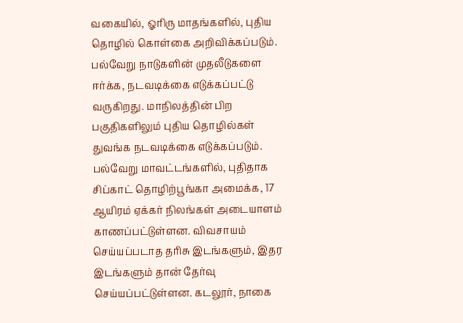வகையில், ஓரிரு மாதங்களில், புதிய தொழில் கொள்கை அறிவிக்கப்படும். பல்வேறு நாடுகளின் முதலீடுகளை ஈர்க்க, நடவடிக்கை எடுக்கப்பட்டு வருகிறது. மாநிலத்தின் பிற பகுதிகளிலும் புதிய தொழில்கள் துவங்க நடவடிக்கை எடுக்கப்படும். பல்வேறு மாவட்டங்களில், புதிதாக சிப்காட் தொழிற்பூங்கா அமைக்க, 17 ஆயிரம் ஏக்கர் நிலங்கள் அடையாளம் காணப்பட்டுள்ளன. விவசாயம் செய்யப்படாத தரிசு இடங்களும், இதர இடங்களும் தான் தேர்வு செய்யப்பட்டுள்ளன. கடலூர், நாகை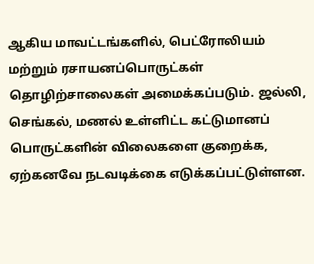ஆகிய மாவட்டங்களில், பெட்ரோலியம் மற்றும் ரசாயனப்பொருட்கள் தொழிற்சாலைகள் அமைக்கப்படும். ஜல்லி, செங்கல், மணல் உள்ளிட்ட கட்டுமானப் பொருட்களின் விலைகளை குறைக்க, ஏற்கனவே நடவடிக்கை எடுக்கப்பட்டுள்ளன.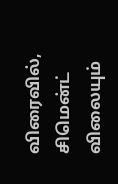விரைவில், சிமென்ட் விலையும்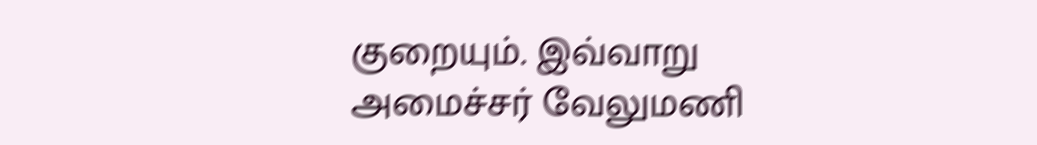குறையும். இவ்வாறு அமைச்சர் வேலுமணி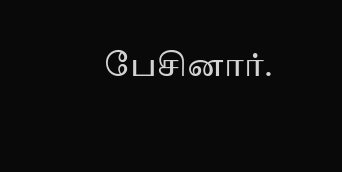பேசினார்.